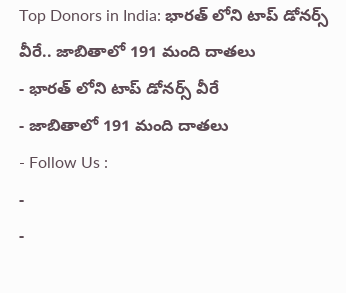Top Donors in India: భారత్ లోని టాప్ డోనర్స్ వీరే.. జాబితాలో 191 మంది దాతలు
- భారత్ లోని టాప్ డోనర్స్ వీరే
- జాబితాలో 191 మంది దాతలు
- Follow Us :
-
-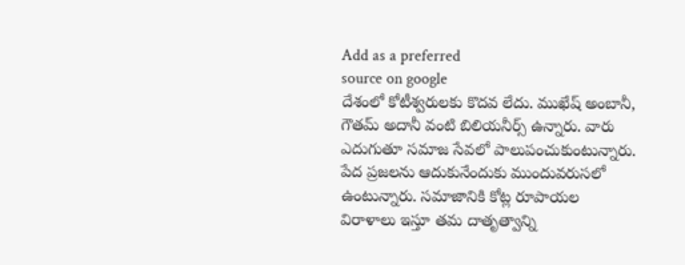Add as a preferred
source on google
దేశంలో కోటీశ్వరులకు కొదవ లేదు. ముఖేష్ అంబానీ, గౌతమ్ అదానీ వంటి బిలియనీర్స్ ఉన్నారు. వారు ఎదుగుతూ సమాజ సేవలో పాలుపంచుకుంటున్నారు. పేద ప్రజలను ఆదుకునేందుకు ముందువరుసలో ఉంటున్నారు. సమాజానికి కోట్ల రూపాయల విరాళాలు ఇస్తూ తమ దాతృత్వాన్ని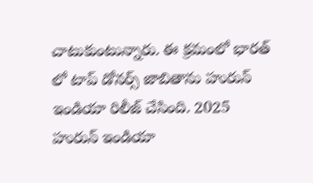చాటుకుంటున్నారు. ఈ క్రమంలో భారత్ లో టాప్ డోనర్స్ జాబితాను హురున్ ఇండియా రిలీజ్ చేసింది. 2025 హురున్ ఇండియా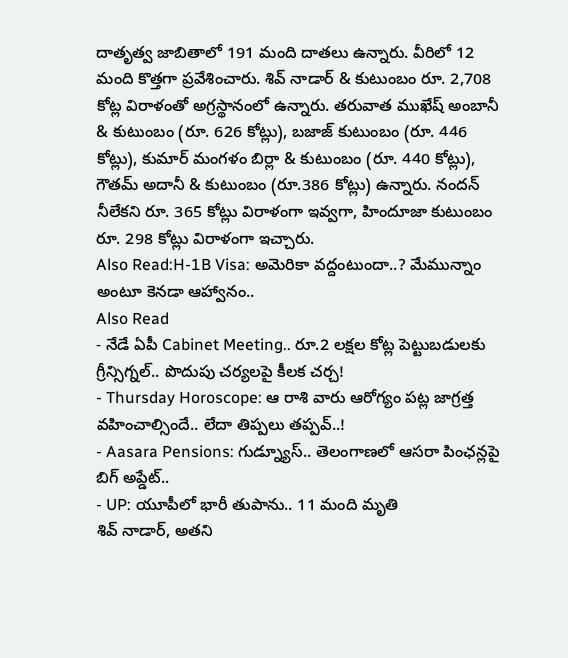దాతృత్వ జాబితాలో 191 మంది దాతలు ఉన్నారు. వీరిలో 12 మంది కొత్తగా ప్రవేశించారు. శివ్ నాడార్ & కుటుంబం రూ. 2,708 కోట్ల విరాళంతో అగ్రస్థానంలో ఉన్నారు. తరువాత ముఖేష్ అంబానీ & కుటుంబం (రూ. 626 కోట్లు), బజాజ్ కుటుంబం (రూ. 446 కోట్లు), కుమార్ మంగళం బిర్లా & కుటుంబం (రూ. 440 కోట్లు), గౌతమ్ అదానీ & కుటుంబం (రూ.386 కోట్లు) ఉన్నారు. నందన్ నీలేకని రూ. 365 కోట్లు విరాళంగా ఇవ్వగా, హిందూజా కుటుంబం రూ. 298 కోట్లు విరాళంగా ఇచ్చారు.
Also Read:H-1B Visa: అమెరికా వద్దంటుందా..? మేమున్నాం అంటూ కెనడా ఆహ్వానం..
Also Read
- నేడే ఏపీ Cabinet Meeting.. రూ.2 లక్షల కోట్ల పెట్టుబడులకు గ్రీన్సిగ్నల్.. పొదుపు చర్యలపై కీలక చర్చ!
- Thursday Horoscope: ఆ రాశి వారు ఆరోగ్యం పట్ల జాగ్రత్త వహించాల్సిందే.. లేదా తిప్పలు తప్పవ్..!
- Aasara Pensions: గుడ్న్యూస్.. తెలంగాణలో ఆసరా పింఛన్లపై బిగ్ అప్డేట్..
- UP: యూపీలో భారీ తుపాను.. 11 మంది మృతి
శివ్ నాడార్, అతని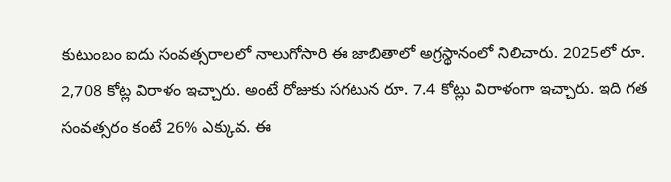కుటుంబం ఐదు సంవత్సరాలలో నాలుగోసారి ఈ జాబితాలో అగ్రస్థానంలో నిలిచారు. 2025లో రూ. 2,708 కోట్ల విరాళం ఇచ్చారు. అంటే రోజుకు సగటున రూ. 7.4 కోట్లు విరాళంగా ఇచ్చారు. ఇది గత సంవత్సరం కంటే 26% ఎక్కువ. ఈ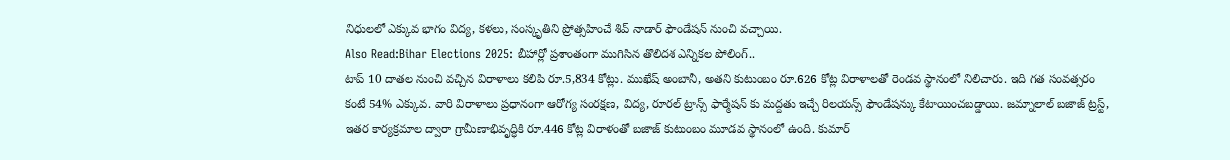నిధులలో ఎక్కువ భాగం విద్య, కళలు, సంస్కృతిని ప్రోత్సహించే శివ్ నాడార్ ఫౌండేషన్ నుంచి వచ్చాయి.
Also Read:Bihar Elections 2025: బీహార్లో ప్రశాంతంగా ముగిసిన తొలిదశ ఎన్నికల పోలింగ్..
టాప్ 10 దాతల నుంచి వచ్చిన విరాళాలు కలిపి రూ.5,834 కోట్లు. ముఖేష్ అంబానీ, అతని కుటుంబం రూ.626 కోట్ల విరాళాలతో రెండవ స్థానంలో నిలిచారు. ఇది గత సంవత్సరం కంటే 54% ఎక్కువ. వారి విరాళాలు ప్రధానంగా ఆరోగ్య సంరక్షణ, విద్య, రూరల్ ట్రాన్స్ ఫార్మేషన్ కు మద్దతు ఇచ్చే రిలయన్స్ ఫౌండేషన్కు కేటాయించబడ్డాయి. జమ్నాలాల్ బజాజ్ ట్రస్ట్, ఇతర కార్యక్రమాల ద్వారా గ్రామీణాభివృద్ధికి రూ.446 కోట్ల విరాళంతో బజాజ్ కుటుంబం మూడవ స్థానంలో ఉంది. కుమార్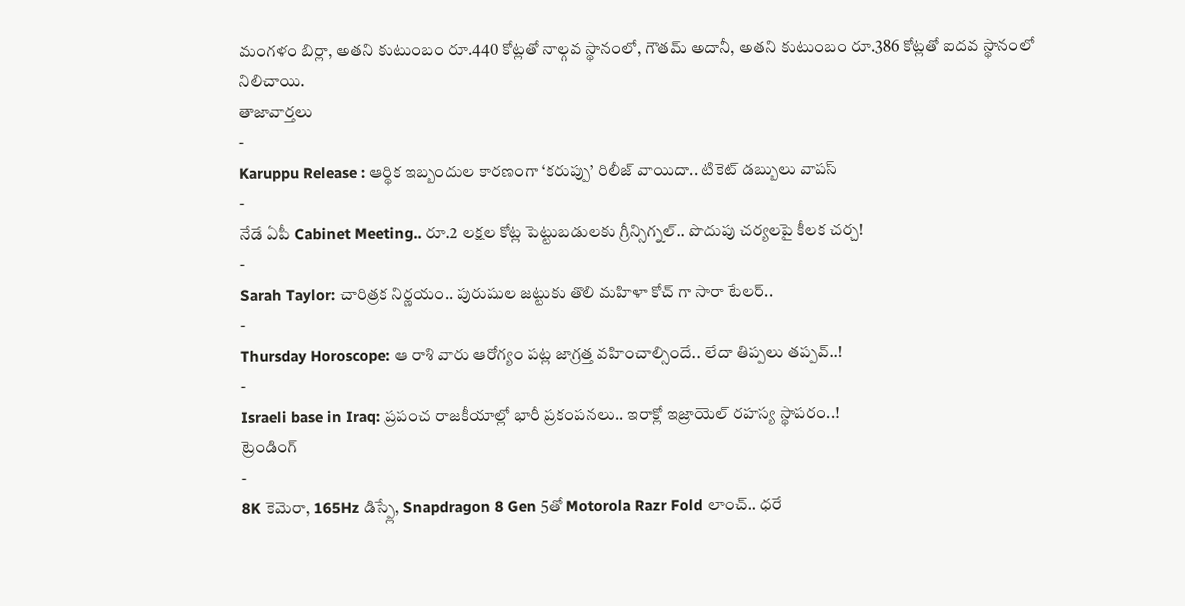మంగళం బిర్లా, అతని కుటుంబం రూ.440 కోట్లతో నాల్గవ స్థానంలో, గౌతమ్ అదానీ, అతని కుటుంబం రూ.386 కోట్లతో ఐదవ స్థానంలో నిలిచాయి.
తాజావార్తలు
-
Karuppu Release : ఆర్థిక ఇబ్బందుల కారణంగా ‘కరుప్పు’ రిలీజ్ వాయిదా.. టికెట్ డబ్బులు వాపస్
-
నేడే ఏపీ Cabinet Meeting.. రూ.2 లక్షల కోట్ల పెట్టుబడులకు గ్రీన్సిగ్నల్.. పొదుపు చర్యలపై కీలక చర్చ!
-
Sarah Taylor: చారిత్రక నిర్ణయం.. పురుషుల జట్టుకు తొలి మహిళా కోచ్ గా సారా టేలర్..
-
Thursday Horoscope: ఆ రాశి వారు ఆరోగ్యం పట్ల జాగ్రత్త వహించాల్సిందే.. లేదా తిప్పలు తప్పవ్..!
-
Israeli base in Iraq: ప్రపంచ రాజకీయాల్లో భారీ ప్రకంపనలు.. ఇరాక్లో ఇజ్రాయెల్ రహస్య స్థాపరం..!
ట్రెండింగ్
-
8K కెమెరా, 165Hz డిస్ప్లే, Snapdragon 8 Gen 5తో Motorola Razr Fold లాంచ్.. ధరే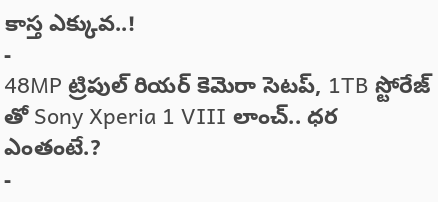కాస్త ఎక్కువ..!
-
48MP ట్రిపుల్ రియర్ కెమెరా సెటప్, 1TB స్టోరేజ్ తో Sony Xperia 1 VIII లాంచ్.. ధర ఎంతంటే.?
-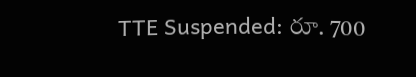TTE Suspended: రూ. 700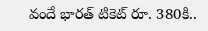వందే భారత్ టికెట్ రూ. 380కి..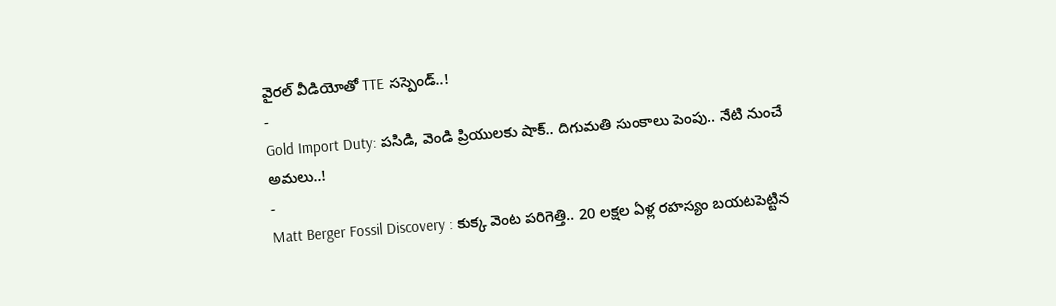వైరల్ వీడియోతో TTE సస్పెండ్..!
-
Gold Import Duty: పసిడి, వెండి ప్రియులకు షాక్.. దిగుమతి సుంకాలు పెంపు.. నేటి నుంచే అమలు..!
-
Matt Berger Fossil Discovery : కుక్క వెంట పరిగెత్తి.. 20 లక్షల ఏళ్ల రహస్యం బయటపెట్టిన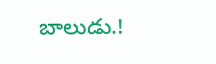బాలుడు.!